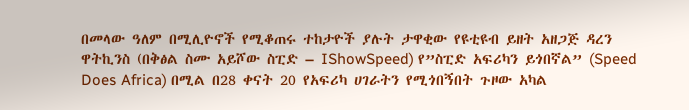በመላው ዓለም በሚሊዮኖች የሚቆጠሩ ተከታዮች ያሉት ታዋቂው የዩቲዩብ ይዘት አዘጋጅ ዳረን ዋትኪንስ (በቅፅል ስሙ አይሾው ስፒድ – IShowSpeed) የ”ስፒድ አፍሪካን ይጎበኛል” (Speed Does Africa) በሚል በ28 ቀናት 20 የአፍሪካ ሀገራትን የሚጎበኝበት ጉዞው አካል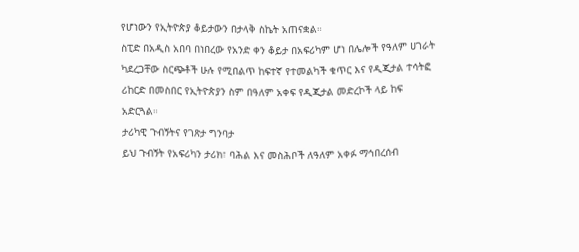የሆነውን የኢትዮጵያ ቆይታውን በታላቅ ስኬት አጠናቋል።
ስፒድ በአዲስ አበባ በነበረው የአንድ ቀን ቆይታ በአፍሪካም ሆነ በሌሎች የዓለም ሀገራት ካደረጋቸው ስርጭቶች ሁሉ የሚበልጥ ከፍተኛ የተመልካች ቁጥር እና የዲጂታል ተሳትፎ ሪከርድ በመስበር የኢትዮጵያን ስም በዓለም አቀፍ የዲጂታል መድረኮች ላይ ከፍ አድርጓል።
ታሪካዊ ጉብኝትና የገጽታ ግንባታ
ይህ ጉብኝት የአፍሪካን ታሪክ፣ ባሕል እና መስሕቦች ለዓለም አቀፉ ማኅበረሰብ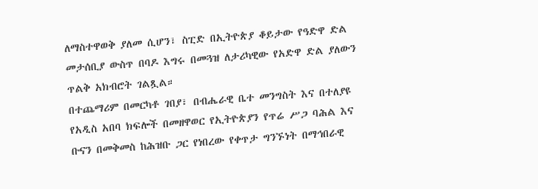ለማስተዋወቅ ያለመ ሲሆን፣ ስፒድ በኢትዮጵያ ቆይታው የዓድዋ ድል መታሰቢያ ውስጥ በባዶ እግሩ በመጓዝ ለታሪካዊው የአድዋ ድል ያለውን ጥልቅ አክብሮት ገልጿል።
በተጨማሪም በመርካቶ ገበያ፣ በብሔራዊ ቤተ መንግስት እና በተለያዩ የአዲስ አበባ ክፍሎች በመዘዋወር የኢትዮጵያን የጥሬ ሥጋ ባሕል እና ቡናን በመቅመስ ከሕዝቡ ጋር የነበረው የቀጥታ ግንኙነት በማኅበራዊ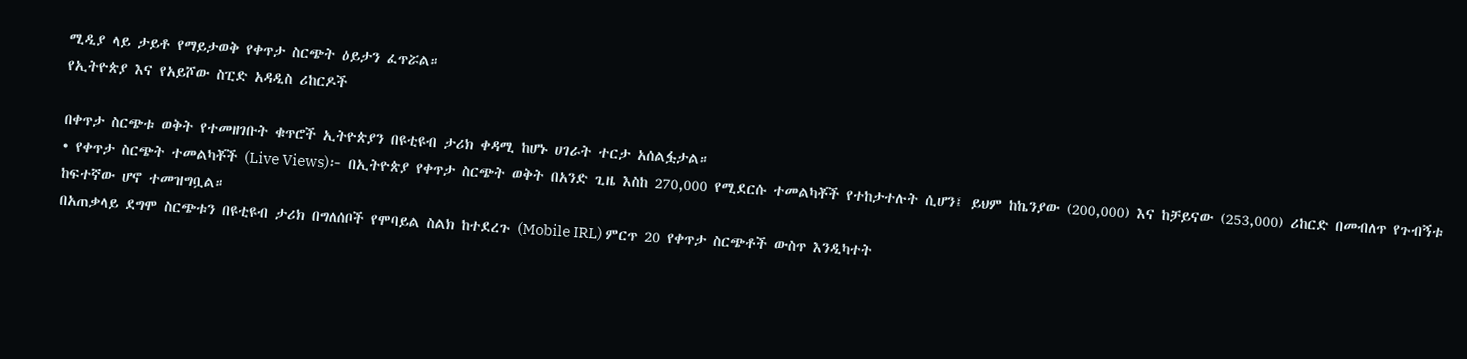ሚዲያ ላይ ታይቶ የማይታወቅ የቀጥታ ስርጭት ዕይታን ፈጥሯል።
የኢትዮጵያ እና የአይሾው ስፒድ አዳዲስ ሪከርዶች

በቀጥታ ስርጭቱ ወቅት የተመዘገቡት ቁጥሮች ኢትዮጵያን በዩቲዩብ ታሪክ ቀዳሚ ከሆኑ ሀገራት ተርታ አሰልፏታል።
• የቀጥታ ስርጭት ተመልካቾች (Live Views)፦ በኢትዮጵያ የቀጥታ ስርጭት ወቅት በአንድ ጊዜ እስከ 270,000 የሚደርሱ ተመልካቾች የተከታተሉት ሲሆን፤ ይህም ከኬንያው (200,000) እና ከቻይናው (253,000) ሪከርድ በመብለጥ የጉብኝቱ ከፍተኛው ሆኖ ተመዝግቧል።
በአጠቃላይ ደግሞ ስርጭቱን በዩቲዩብ ታሪክ በግለሰቦች የሞባይል ስልክ ከተደረጉ (Mobile IRL) ምርጥ 20 የቀጥታ ስርጭቶች ውስጥ እንዲካተት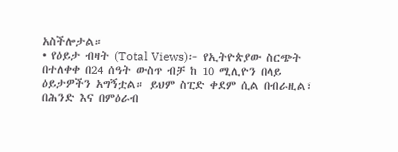አስችሎታል።
• የዕይታ ብዛት (Total Views)፦ የኢትዮጵያው ስርጭት በተለቀቀ በ24 ሰዓት ውስጥ ብቻ ከ 10 ሚሊዮን በላይ ዕይታዎችን አግኝቷል። ይህም ስፒድ ቀደም ሲል በብራዚል፣ በሕንድ እና በምዕራብ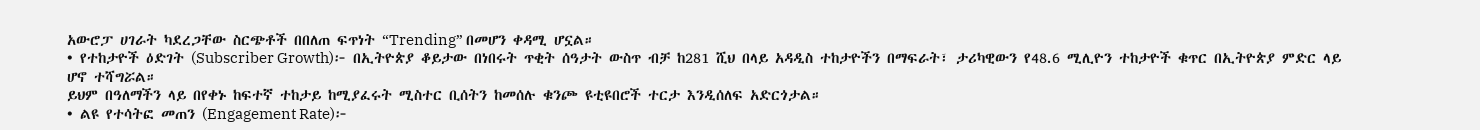አውሮፓ ሀገራት ካደረጋቸው ስርጭቶች በበለጠ ፍጥነት “Trending” በመሆን ቀዳሚ ሆኗል።
• የተከታዮች ዕድገት (Subscriber Growth)፦ በኢትዮጵያ ቆይታው በነበሩት ጥቂት ሰዓታት ውስጥ ብቻ ከ281 ሺህ በላይ አዳዲስ ተከታዮችን በማፍራት፣ ታሪካዊውን የ48.6 ሚሊዮን ተከታዮች ቁጥር በኢትዮጵያ ምድር ላይ ሆኖ ተሻግሯል።
ይህም በዓለማችን ላይ በየቀኑ ከፍተኛ ተከታይ ከሚያፈሩት ሚስተር ቢሰትን ከመሰሉ ቁንጮ ዩቲዩበሮች ተርታ እንዲሰለፍ አድርጎታል።
• ልዩ የተሳትፎ መጠን (Engagement Rate)፦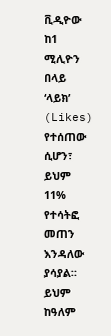ቪዲዮው ከ1 ሚሊዮን በላይ ‘ላይክ’ (Likes) የተሰጠው ሲሆን፣ ይህም 11% የተሳትፎ መጠን እንዳለው ያሳያል። ይህም ከዓለም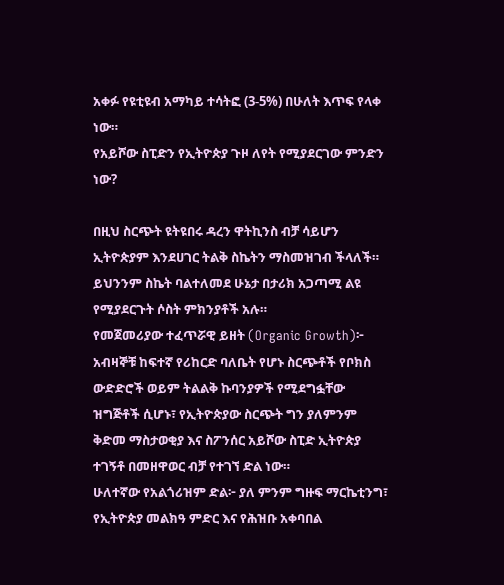አቀፉ የዩቲዩብ አማካይ ተሳትፎ (3-5%) በሁለት እጥፍ የላቀ ነው።
የአይሾው ስፒድን የኢትዮጵያ ጉዞ ለየት የሚያደርገው ምንድን ነው?

በዚህ ስርጭት ዩትዩበሩ ዳረን ዋትኪንስ ብቻ ሳይሆን ኢትዮጵያም እንደሀገር ትልቅ ስኬትን ማስመዝገብ ችላለች። ይህንንም ስኬት ባልተለመደ ሁኔታ በታሪክ አጋጣሚ ልዩ የሚያደርጉት ሶስት ምክንያቶች አሉ።
የመጀመሪያው ተፈጥሯዊ ይዘት (Organic Growth)፦ አብዛኞቹ ከፍተኛ የሪከርድ ባለቤት የሆኑ ስርጭቶች የቦክስ ውድድሮች ወይም ትልልቅ ኩባንያዎች የሚደግፏቸው ዝግጅቶች ሲሆኑ፣ የኢትዮጵያው ስርጭት ግን ያለምንም ቅድመ ማስታወቂያ እና ስፖንሰር አይሾው ስፒድ ኢትዮጵያ ተገኝቶ በመዘዋወር ብቻ የተገኘ ድል ነው።
ሁለተኛው የአልጎሪዝም ድል፦ ያለ ምንም ግዙፍ ማርኬቲንግ፣ የኢትዮጵያ መልክዓ ምድር እና የሕዝቡ አቀባበል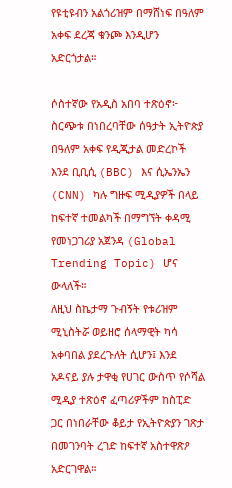የዩቲዩብን አልጎሪዝም በማሸነፍ በዓለም አቀፍ ደረጃ ቁንጮ እንዲሆን አድርጎታል።

ሶስተኛው የአዲስ አበባ ተጽዕኖ፦ ስርጭቱ በነበረባቸው ሰዓታት ኢትዮጵያ በዓለም አቀፍ የዲጂታል መድረኮች እንደ ቢቢሲ (BBC) እና ሲኤንኤን (CNN) ካሉ ግዙፍ ሚዲያዎች በላይ ከፍተኛ ተመልካች በማግኘት ቀዳሚ የመነጋገሪያ አጀንዳ (Global Trending Topic) ሆና ውላለች።
ለዚህ ስኬታማ ጉብኝት የቱሪዝም ሚኒስትሯ ወይዘሮ ሰላማዊት ካሳ አቀባበል ያደረጉለት ሲሆን፤ እንደ አዶናይ ያሉ ታዋቂ የሀገር ውስጥ የሶሻል ሚዲያ ተጽዕኖ ፈጣሪዎችም ከስፒድ ጋር በነበራቸው ቆይታ የኢትዮጵያን ገጽታ በመገንባት ረገድ ከፍተኛ አስተዋጽዖ አድርገዋል።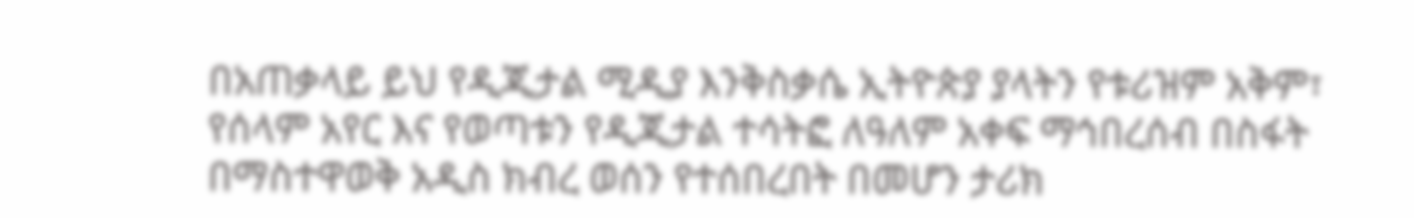በአጠቃላይ ይህ የዲጂታል ሚዲያ እንቅስቃሴ ኢትዮጵያ ያላትን የቱሪዝም አቅም፣ የሰላም አየር እና የወጣቱን የዲጂታል ተሳትፎ ለዓለም አቀፍ ማኅበረሰብ በስፋት በማስተዋወቅ አዲስ ክብረ ወሰን የተሰበረበት በመሆን ታሪክ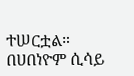ተሠርቷል።
በሀበነዮም ሲሳይ